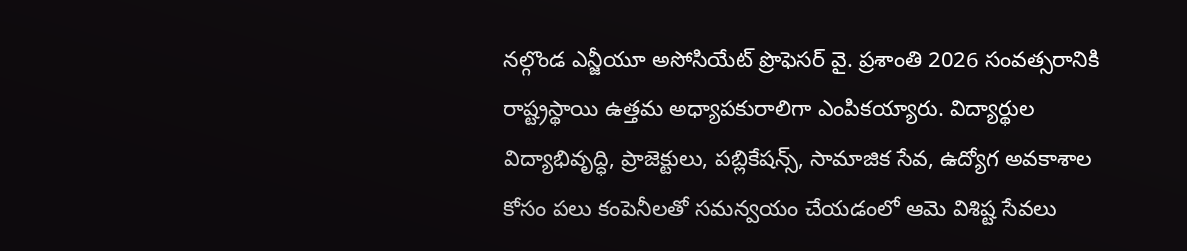నల్గొండ ఎన్జీయూ అసోసియేట్ ప్రొఫెసర్ వై. ప్రశాంతి 2026 సంవత్సరానికి రాష్ట్రస్థాయి ఉత్తమ అధ్యాపకురాలిగా ఎంపికయ్యారు. విద్యార్థుల విద్యాభివృద్ధి, ప్రాజెక్టులు, పబ్లికేషన్స్, సామాజిక సేవ, ఉద్యోగ అవకాశాల కోసం పలు కంపెనీలతో సమన్వయం చేయడంలో ఆమె విశిష్ట సేవలు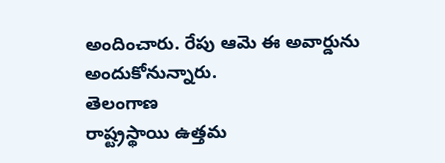అందించారు. రేపు ఆమె ఈ అవార్డును అందుకోనున్నారు.
తెలంగాణ
రాష్ట్రస్థాయి ఉత్తమ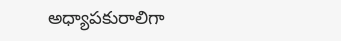అధ్యాపకురాలిగా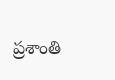ప్రశాంతి